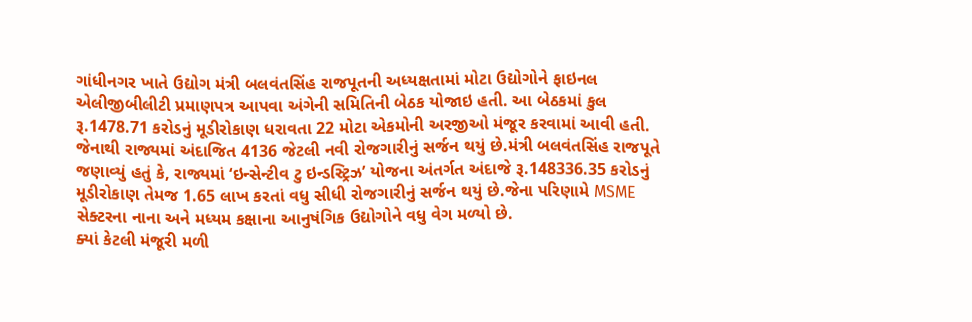ગાંધીનગર ખાતે ઉદ્યોગ મંત્રી બલવંતસિંહ રાજપૂતની અધ્યક્ષતામાં મોટા ઉદ્યોગોને ફાઇનલ એલીજીબીલીટી પ્રમાણપત્ર આપવા અંગેની સમિતિની બેઠક યોજાઇ હતી. આ બેઠકમાં કુલ રૂ.1478.71 કરોડનું મૂડીરોકાણ ધરાવતા 22 મોટા એકમોની અરજીઓ મંજૂર કરવામાં આવી હતી. જેનાથી રાજ્યમાં અંદાજિત 4136 જેટલી નવી રોજગારીનું સર્જન થયું છે.મંત્રી બલવંતસિંહ રાજપૂતે જણાવ્યું હતું કે, રાજ્યમાં ‘ઇન્સેન્ટીવ ટુ ઇન્ડસ્ટ્રિઝ’ યોજના અંતર્ગત અંદાજે રૂ.148336.35 કરોડનું મૂડીરોકાણ તેમજ 1.65 લાખ કરતાં વધુ સીધી રોજગારીનું સર્જન થયું છે.જેના પરિણામે MSME સેક્ટરના નાના અને મધ્યમ કક્ષાના આનુષંગિક ઉદ્યોગોને વધુ વેગ મળ્યો છે.
ક્યાં કેટલી મંજૂરી મળી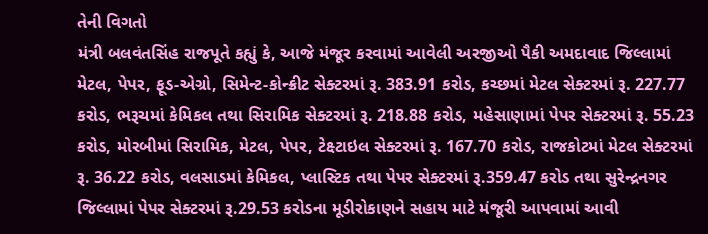તેની વિગતો
મંત્રી બલવંતસિંહ રાજપૂતે કહ્યું કે, આજે મંજૂર કરવામાં આવેલી અરજીઓ પૈકી અમદાવાદ જિલ્લામાં મેટલ, પેપર, ફૂડ-એગ્રો, સિમેન્ટ-કોન્ક્રીટ સેક્ટરમાં રૂ. 383.91 કરોડ, કચ્છમાં મેટલ સેક્ટરમાં રૂ. 227.77 કરોડ, ભરૂચમાં કેમિકલ તથા સિરામિક સેક્ટરમાં રૂ. 218.88 કરોડ, મહેસાણામાં પેપર સેક્ટરમાં રૂ. 55.23 કરોડ, મોરબીમાં સિરામિક, મેટલ, પેપર, ટેક્ષ્ટાઇલ સેક્ટરમાં રૂ. 167.70 કરોડ, રાજકોટમાં મેટલ સેક્ટરમાં રૂ. 36.22 કરોડ, વલસાડમાં કેમિકલ, પ્લાસ્ટિક તથા પેપર સેક્ટરમાં રૂ.359.47 કરોડ તથા સુરેન્દ્રનગર જિલ્લામાં પેપર સેક્ટરમાં રૂ.29.53 કરોડના મૂડીરોકાણને સહાય માટે મંજૂરી આપવામાં આવી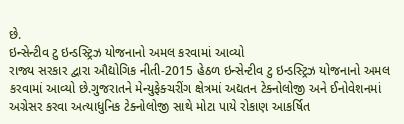છે.
ઇન્સેન્ટીવ ટુ ઇન્ડસ્ટ્રિઝ યોજનાનો અમલ કરવામાં આવ્યો
રાજ્ય સરકાર દ્વારા ઔદ્યોગિક નીતી-2015 હેઠળ ઇન્સેન્ટીવ ટુ ઇન્ડસ્ટ્રિઝ યોજનાનો અમલ કરવામાં આવ્યો છે.ગુજરાતને મેન્યુફેક્ચરીંગ ક્ષેત્રમાં અદ્યતન ટેક્નોલોજી અને ઈનોવેશનમાં અગ્રેસર કરવા અત્યાધુનિક ટેક્નોલોજી સાથે મોટા પાયે રોકાણ આકર્ષિત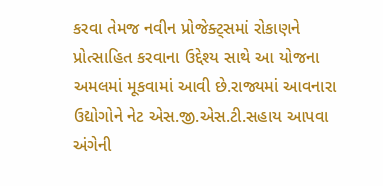કરવા તેમજ નવીન પ્રોજેક્ટ્સમાં રોકાણને પ્રોત્સાહિત કરવાના ઉદ્દેશ્ય સાથે આ યોજના અમલમાં મૂકવામાં આવી છે.રાજ્યમાં આવનારા ઉદ્યોગોને નેટ એસ.જી.એસ.ટી.સહાય આપવા અંગેની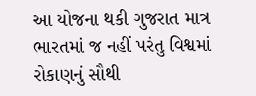આ યોજના થકી ગુજરાત માત્ર ભારતમાં જ નહીં પરંતુ વિશ્વમાં રોકાણનું સૌથી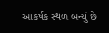આકર્ષક સ્થળ બન્યું છે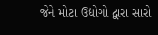જેને મોટા ઉદ્યોગો દ્વારા સારો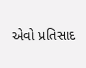એવો પ્રતિસાદ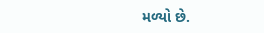મળ્યો છે.